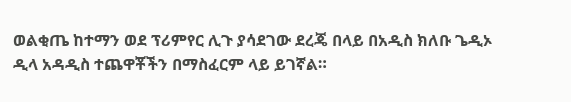ወልቂጤ ከተማን ወደ ፕሪምየር ሊጉ ያሳደገው ደረጄ በላይ በአዲስ ክለቡ ጌዲኦ ዲላ አዳዲስ ተጨዋቾችን በማስፈርም ላይ ይገኛል።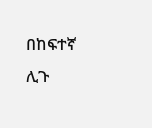በከፍተኛ ሊጉ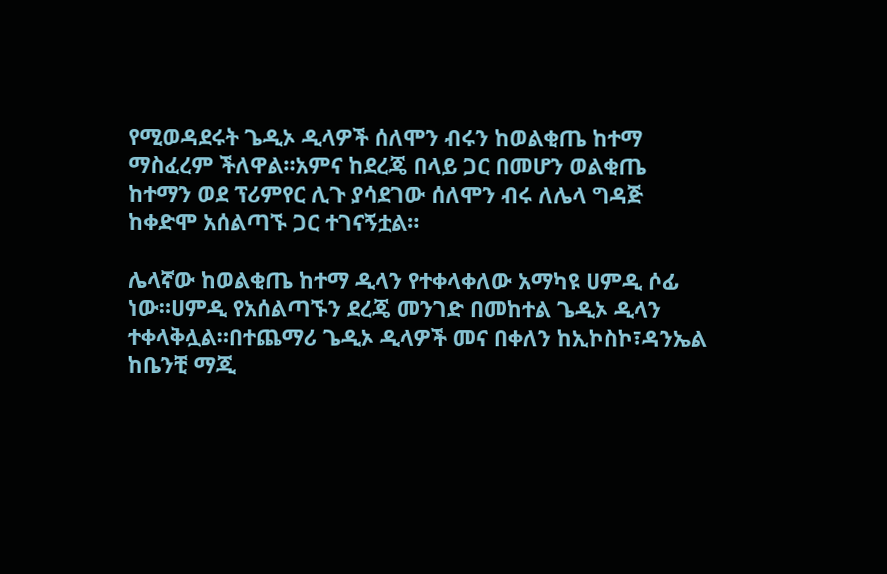የሚወዳደሩት ጌዲኦ ዲላዎች ሰለሞን ብሩን ከወልቂጤ ከተማ ማስፈረም ችለዋል።አምና ከደረጄ በላይ ጋር በመሆን ወልቂጤ ከተማን ወደ ፕሪምየር ሊጉ ያሳደገው ሰለሞን ብሩ ለሌላ ግዳጅ ከቀድሞ አሰልጣኙ ጋር ተገናኝቷል።

ሌላኛው ከወልቂጤ ከተማ ዲላን የተቀላቀለው አማካዩ ሀምዲ ሶፊ ነው።ሀምዲ የአሰልጣኙን ደረጄ መንገድ በመከተል ጌዲኦ ዲላን ተቀላቅሏል።በተጨማሪ ጌዲኦ ዲላዎች መና በቀለን ከኢኮስኮ፣ዳንኤል ከቤንቺ ማጂ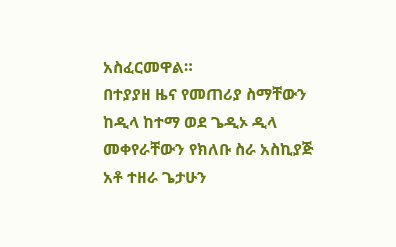አስፈርመዋል።
በተያያዘ ዜና የመጠሪያ ስማቸውን ከዲላ ከተማ ወደ ጌዲኦ ዲላ መቀየራቸውን የክለቡ ስራ አስኪያጅ አቶ ተዘራ ጌታሁን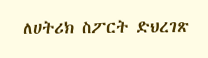ለሀትሪክ ስፖርት ድህረገጽ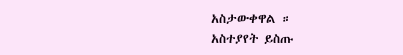አስታውቀዋል ።
አስተያየት ይስጡ